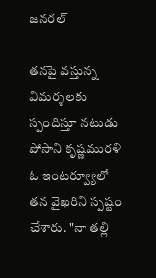జనరల్

తనపై వస్తున్న విమర్శలకు స్పందిస్తూ నటుడు పోసాని కృష్ణమురళి ఓ ఇంటర్వ్యూలో తన వైఖరిని స్పష్టం చేశారు. "నా తల్లి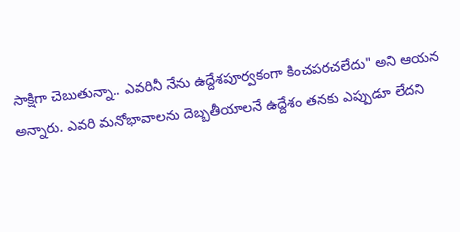సాక్షిగా చెబుతున్నా.. ఎవరినీ నేను ఉద్దేశపూర్వకంగా కించపరచలేదు" అని ఆయన అన్నారు. ఎవరి మనోభావాలను దెబ్బతీయాలనే ఉద్దేశం తనకు ఎప్పుడూ లేదని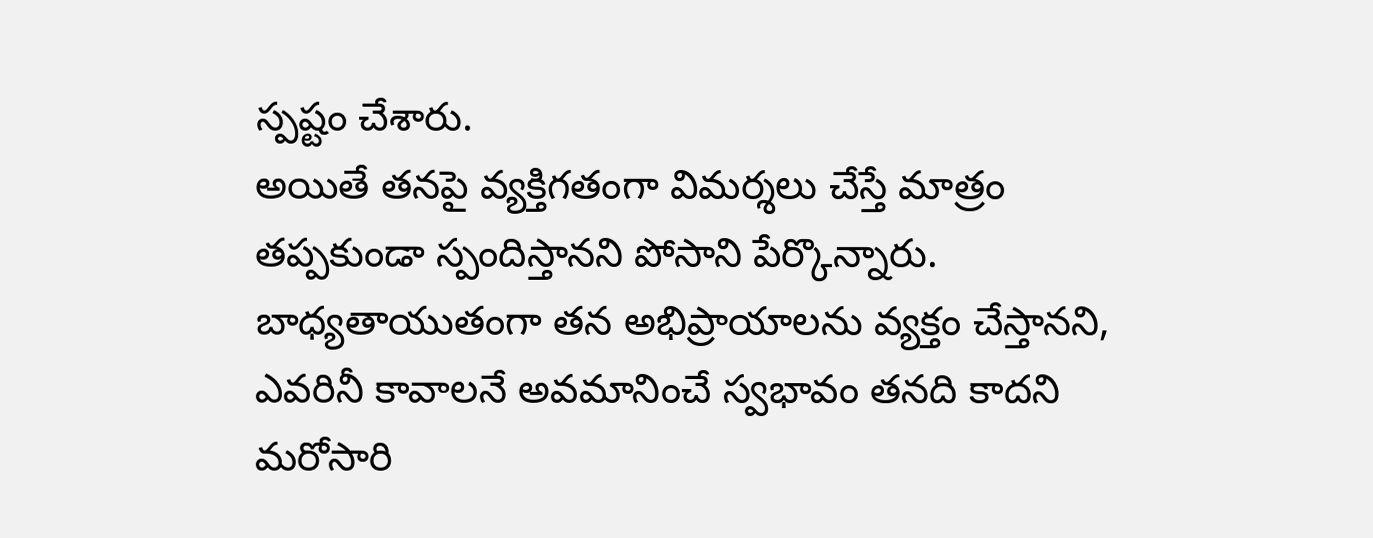స్పష్టం చేశారు.
అయితే తనపై వ్యక్తిగతంగా విమర్శలు చేస్తే మాత్రం తప్పకుండా స్పందిస్తానని పోసాని పేర్కొన్నారు. బాధ్యతాయుతంగా తన అభిప్రాయాలను వ్యక్తం చేస్తానని, ఎవరినీ కావాలనే అవమానించే స్వభావం తనది కాదని మరోసారి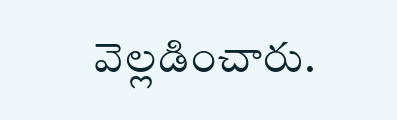వెల్లడించారు.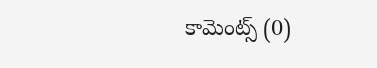కామెంట్స్ (0)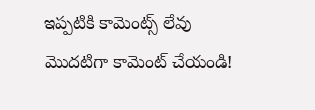ఇప్పటికి కామెంట్స్ లేవు
మొదటిగా కామెంట్ చేయండి!